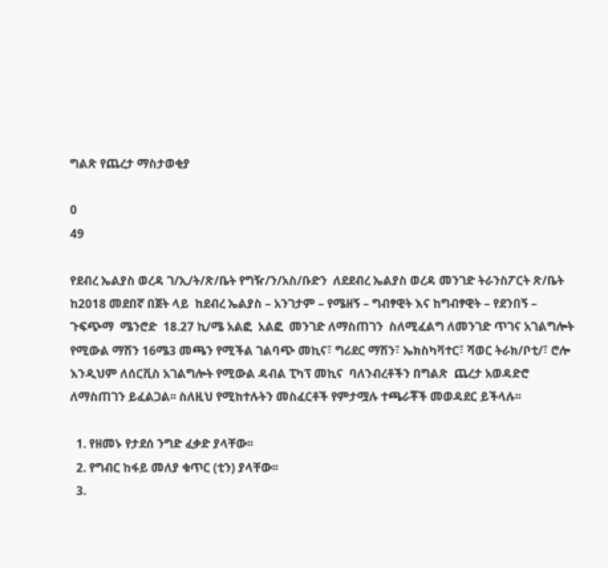ግልጽ የጨረታ ማስታወቂያ

0
49

የደብረ ኤልያስ ወረዳ ገ/ኢ/ት/ጽ/ቤት የግዥ/ን/አስ/ቡድን  ለደደብረ ኤልያስ ወረዳ መንገድ ትራንስፖርት ጽ/ቤት  ከ2018 መደበኛ በጀት ላይ  ከደብረ ኤልያስ – አንገታም – የሜዘኝ – ግብፃዊት እና ከግብፃዊት – የደንበኝ – ጉፍጭማ  ሜንሮድ  18.27 ኪ/ሜ አልፎ  አልፎ  መንገድ ለማስጠገን  ስለሚፈልግ ለመንገድ ጥገና አገልግሎት የሚውል ማሽን 16ሜ3 መጫን የሚችል ገልባጭ መኪና፣ ግሪደር ማሽን፣ ኤክስካቫተር፣ ሻወር ትራክ/ቦቲ/፣ ሮሎ እንዲህም ለሰርቪስ አገልግሎት የሚውል ዳብል ፒካፕ መኪና  ባለንብረቶችን በግልጽ  ጨረታ አወዳድሮ ለማስጠገን ይፈልጋል፡፡ ስለዚህ የሚከተሉትን መስፈርቶች የምታሟሉ ተጫራቾች መወዳደር ይችላሉ፡፡

  1. የዘመኑ የታደሰ ንግድ ፈቃድ ያላቸው፡፡
  2. የግብር ከፋይ መለያ ቁጥር (ቲን) ያላቸው፡፡
  3.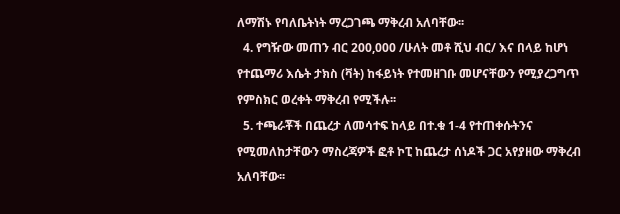ለማሽኑ የባለቤትነት ማረጋገጫ ማቅረብ አለባቸው፡፡
  4. የግዥው መጠን ብር 200,000 /ሁለት መቶ ሺህ ብር/ እና በላይ ከሆነ የተጨማሪ እሴት ታክስ (ቫት) ከፋይነት የተመዘገቡ መሆናቸውን የሚያረጋግጥ የምስክር ወረቀት ማቅረብ የሚችሉ፡፡
  5. ተጫራቾች በጨረታ ለመሳተፍ ከላይ በተ.ቁ 1-4 የተጠቀሱትንና የሚመለከታቸውን ማስረጃዎች ፎቶ ኮፒ ከጨረታ ሰነዶች ጋር አየያዘው ማቅረብ አለባቸው፡፡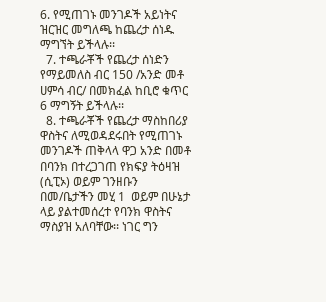6. የሚጠገኑ መንገዶች አይነትና ዝርዝር መግለጫ ከጨረታ ሰነዱ ማግኘት ይችላሉ፡፡
  7. ተጫራቾች የጨረታ ሰነድን የማይመለስ ብር 150 /አንድ መቶ ሀምሳ ብር/ በመክፈል ከቢሮ ቁጥር 6 ማግኝት ይችላሉ፡፡
  8. ተጫራቾች የጨረታ ማስከበሪያ ዋስትና ለሚወዳደሩበት የሚጠገኑ መንገዶች ጠቅላላ ዋጋ አንድ በመቶ በባንክ በተረጋገጠ የክፍያ ትዕዛዝ (ሲፒኦ) ወይም ገንዘቡን በመ/ቤታችን መሂ 1  ወይም በሁኔታ ላይ ያልተመሰረተ የባንክ ዋስትና ማስያዝ አለባቸው፡፡ ነገር ግን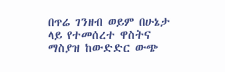በጥሬ ገንዘብ ወይም በሁኔታ ላይ የተመሰረተ ዋስትና ማስያዝ ከውድድር ውጭ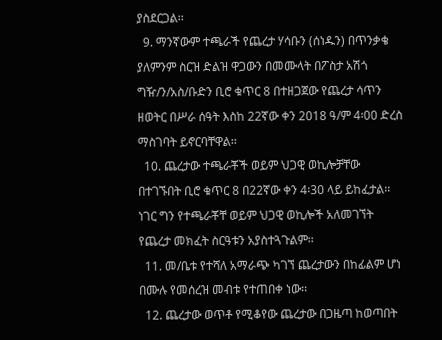ያስደርጋል፡፡
  9. ማንኛውም ተጫራች የጨረታ ሃሳቡን (ሰነዱን) በጥንቃቄ ያለምንም ስርዝ ድልዝ ዋጋውን በመሙላት በፖስታ አሽጎ ግዥ/ን/አስ/ቡድን ቢሮ ቁጥር 8 በተዘጋጀው የጨረታ ሳጥን ዘወትር በሥራ ሰዓት እስከ 22ኛው ቀን 2018 ዓ/ም 4፡00 ድረስ ማስገባት ይኖርባቸዋል፡፡
  10. ጨረታው ተጫራቾች ወይም ህጋዊ ወኪሎቻቸው በተገኙበት ቢሮ ቁጥር 8 በ22ኛው ቀን 4፡30 ላይ ይከፈታል፡፡ ነገር ግን የተጫራቾቸ ወይም ህጋዊ ወኪሎች አለመገኘት የጨረታ መክፈት ስርዓቱን አያስተጓጉልም፡፡
  11. መ/ቤቱ የተሻለ አማራጭ ካገኘ ጨረታውን በከፊልም ሆነ በሙሉ የመሰረዝ መብቱ የተጠበቀ ነው፡፡
  12. ጨረታው ወጥቶ የሚቆየው ጨረታው በጋዜጣ ከወጣበት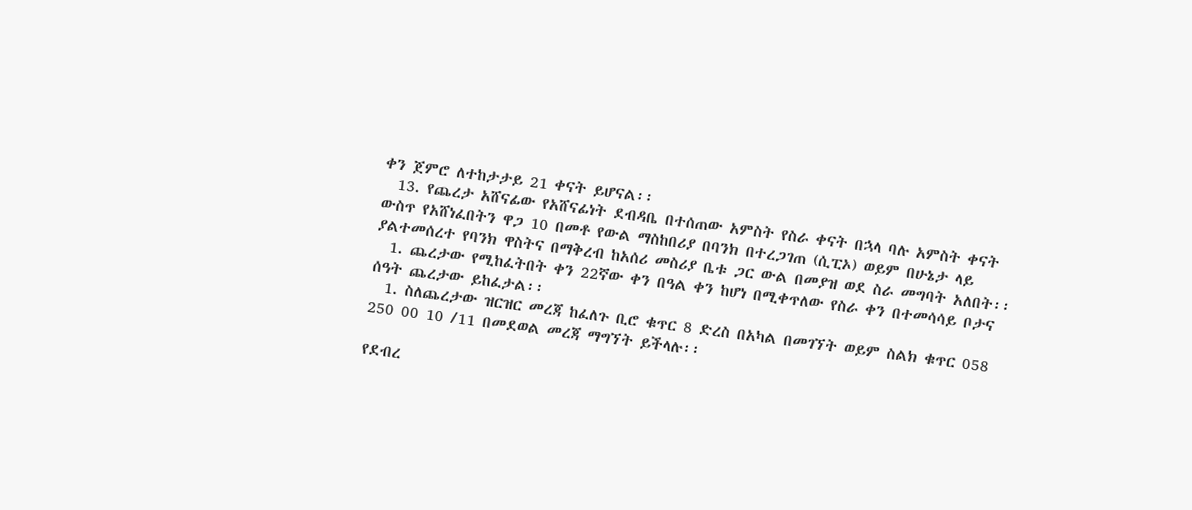ቀን ጀምሮ ለተከታታይ 21 ቀናት ይሆናል፡፡
  13. የጨረታ አሸናፊው የአሸናፊነት ደብዳቤ በተሰጠው አምስት የስራ ቀናት በኋላ ባሉ አምስት ቀናት ውስጥ የአሸነፈበትን ዋጋ 10 በመቶ የውል ማስከበሪያ በባንክ በተረጋገጠ (ሲፒኦ) ወይም በሁኔታ ላይ ያልተመሰረተ የባንክ ዋስትና በማቅረብ ከአሰሪ መስሪያ ቤቱ ጋር ውል በመያዝ ወደ ስራ መግባት አለበት፡፡
  1. ጨረታው የሚከፈትበት ቀን 22ኛው ቀን በዓል ቀን ከሆነ በሚቀጥለው የስራ ቀን በተመሳሳይ ቦታና ሰዓት ጨረታው ይከፈታል፡፡
  1. ስለጨረታው ዝርዝር መረጃ ከፈለጉ ቢሮ ቁጥር 8 ድረስ በአካል በመገኘት ወይም ስልክ ቁጥር 058 250 00 10 /11 በመደወል መረጃ ማግኘት ይችላሉ፡፡

የደብረ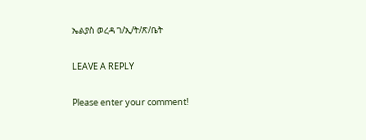ኤልያስ ወረዳ ገ/ኢ/ት/ጽ/ቤት

LEAVE A REPLY

Please enter your comment!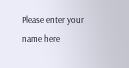Please enter your name here